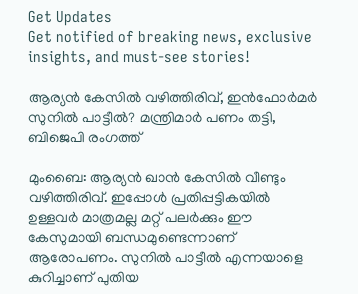Get Updates
Get notified of breaking news, exclusive insights, and must-see stories!

ആര്യന്‍ കേസില്‍ വഴിത്തിരിവ്, ഇന്‍ഫോര്‍മര്‍ സുനില്‍ പാട്ടീല്‍? മന്ത്രിമാര്‍ പണം തട്ടി, ബിജെപി രംഗത്ത്

മുംബൈ: ആര്യന്‍ ഖാന്‍ കേസില്‍ വീണ്ടും വഴിത്തിരിവ്. ഇപ്പോള്‍ പ്രതിപ്പട്ടികയില്‍ ഉള്ളവര്‍ മാത്രമല്ല മറ്റ് പലര്‍ക്കും ഈ കേസുമായി ബന്ധമുണ്ടെന്നാണ് ആരോപണം. സുനില്‍ പാട്ടീല്‍ എന്നയാളെ കുറിച്ചാണ് പുതിയ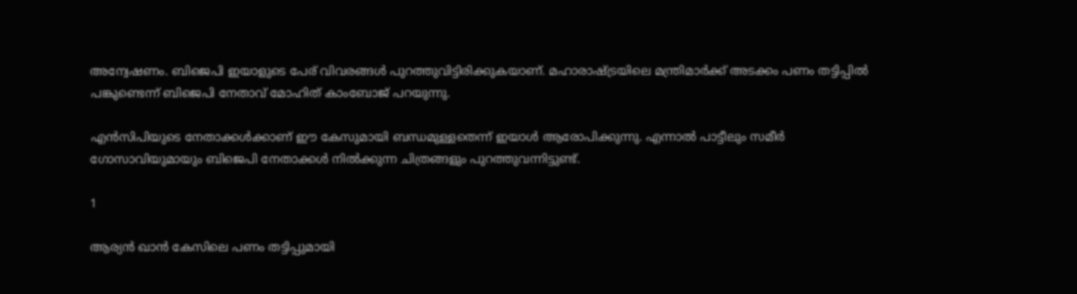അന്വേഷണം. ബിജെപി ഇയാളുടെ പേര് വിവരങ്ങള്‍ പുറത്തുവിട്ടിരിക്കുകയാണ്. മഹാരാഷ്ട്രയിലെ മന്ത്രിമാര്‍ക്ക് അടക്കം പണം തട്ടിപ്പില്‍ പങ്കുണ്ടെന്ന് ബിജെപി നേതാവ് മോഹിത് കാംബോജ് പറയുന്നു.

എന്‍സിപിയുടെ നേതാക്കള്‍ക്കാണ് ഈ കേസുമായി ബന്ധമുള്ളതെന്ന് ഇയാള്‍ ആരോപിക്കുന്നു. എന്നാല്‍ പാട്ടീലും സമീര്‍ ഗോസാവിയുമായും ബിജെപി നേതാക്കള്‍ നില്‍ക്കുന്ന ചിത്രങ്ങളും പുറത്തുവന്നിട്ടുണ്ട്.

1

ആര്യന്‍ ഖാന്‍ കേസിലെ പണം തട്ടിപ്പുമായി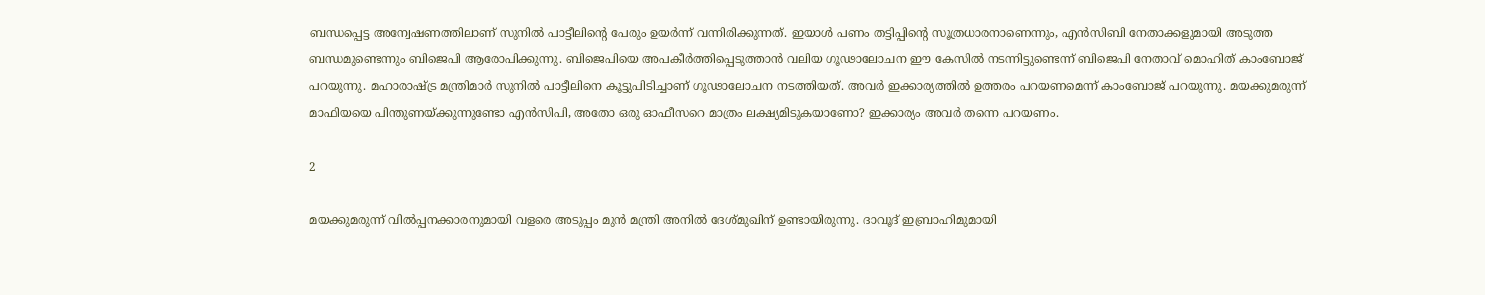ബന്ധപ്പെട്ട അന്വേഷണത്തിലാണ് സുനില്‍ പാട്ടീലിന്റെ പേരും ഉയര്‍ന്ന് വന്നിരിക്കുന്നത്. ഇയാള്‍ പണം തട്ടിപ്പിന്റെ സൂത്രധാരനാണെന്നും, എന്‍സിബി നേതാക്കളുമായി അടുത്ത ബന്ധമുണ്ടെന്നും ബിജെപി ആരോപിക്കുന്നു. ബിജെപിയെ അപകീര്‍ത്തിപ്പെടുത്താന്‍ വലിയ ഗൂഢാലോചന ഈ കേസില്‍ നടന്നിട്ടുണ്ടെന്ന് ബിജെപി നേതാവ് മൊഹിത് കാംബോജ് പറയുന്നു. മഹാരാഷ്ട്ര മന്ത്രിമാര്‍ സുനില്‍ പാട്ടീലിനെ കൂട്ടുപിടിച്ചാണ് ഗൂഢാലോചന നടത്തിയത്. അവര്‍ ഇക്കാര്യത്തില്‍ ഉത്തരം പറയണമെന്ന് കാംബോജ് പറയുന്നു. മയക്കുമരുന്ന് മാഫിയയെ പിന്തുണയ്ക്കുന്നുണ്ടോ എന്‍സിപി, അതോ ഒരു ഓഫീസറെ മാത്രം ലക്ഷ്യമിടുകയാണോ? ഇക്കാര്യം അവര്‍ തന്നെ പറയണം.

2

മയക്കുമരുന്ന് വില്‍പ്പനക്കാരനുമായി വളരെ അടുപ്പം മുന്‍ മന്ത്രി അനില്‍ ദേശ്മുഖിന് ഉണ്ടായിരുന്നു. ദാവൂദ് ഇബ്രാഹിമുമായി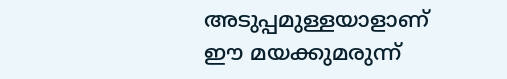അടുപ്പമുള്ളയാളാണ് ഈ മയക്കുമരുന്ന്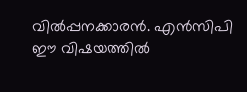വില്‍പ്പനക്കാരന്‍. എന്‍സിപി ഈ വിഷയത്തില്‍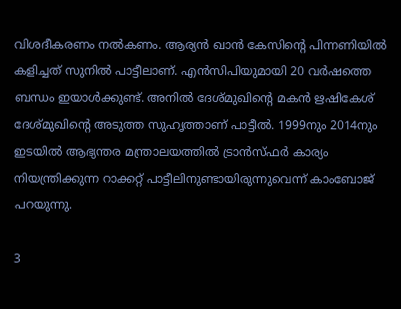വിശദീകരണം നല്‍കണം. ആര്യന്‍ ഖാന്‍ കേസിന്റെ പിന്നണിയില്‍ കളിച്ചത് സുനില്‍ പാട്ടീലാണ്. എന്‍സിപിയുമായി 20 വര്‍ഷത്തെ ബന്ധം ഇയാള്‍ക്കുണ്ട്. അനില്‍ ദേശ്മുഖിന്റെ മകന്‍ ഋഷികേശ് ദേശ്മുഖിന്റെ അടുത്ത സുഹൃത്താണ് പാട്ടീല്‍. 1999നും 2014നും ഇടയില്‍ ആഭ്യന്തര മന്ത്രാലയത്തില്‍ ട്രാന്‍സ്ഫര്‍ കാര്യം നിയന്ത്രിക്കുന്ന റാക്കറ്റ് പാട്ടീലിനുണ്ടായിരുന്നുവെന്ന് കാംബോജ് പറയുന്നു.

3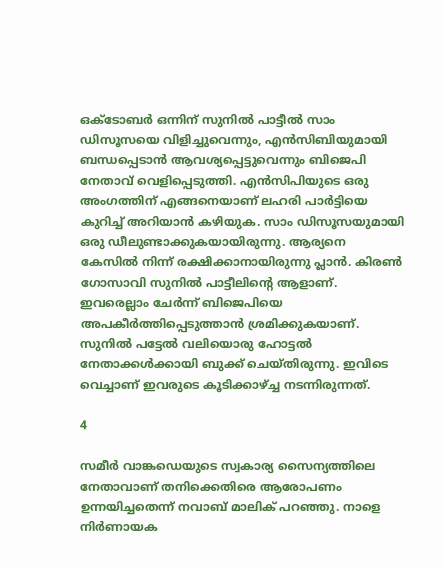ഒക്ടോബര്‍ ഒന്നിന് സുനില്‍ പാട്ടീല്‍ സാം ഡിസൂസയെ വിളിച്ചുവെന്നും, എന്‍സിബിയുമായി ബന്ധപ്പെടാന്‍ ആവശ്യപ്പെട്ടുവെന്നും ബിജെപി നേതാവ് വെളിപ്പെടുത്തി. എന്‍സിപിയുടെ ഒരു അംഗത്തിന് എങ്ങനെയാണ് ലഹരി പാര്‍ട്ടിയെ കുറിച്ച് അറിയാന്‍ കഴിയുക. സാം ഡിസൂസയുമായി ഒരു ഡീലുണ്ടാക്കുകയായിരുന്നു. ആര്യനെ കേസില്‍ നിന്ന് രക്ഷിക്കാനായിരുന്നു പ്ലാന്‍. കിരണ്‍ ഗോസാവി സുനില്‍ പാട്ടീലിന്റെ ആളാണ്. ഇവരെല്ലാം ചേര്‍ന്ന് ബിജെപിയെ അപകീര്‍ത്തിപ്പെടുത്താന്‍ ശ്രമിക്കുകയാണ്. സുനില്‍ പട്ടേല്‍ വലിയൊരു ഹോട്ടല്‍ നേതാക്കള്‍ക്കായി ബുക്ക് ചെയ്തിരുന്നു. ഇവിടെ വെച്ചാണ് ഇവരുടെ കൂടിക്കാഴ്ച്ച നടന്നിരുന്നത്.

4

സമീര്‍ വാങ്കഡെയുടെ സ്വകാര്യ സൈന്യത്തിലെ നേതാവാണ് തനിക്കെതിരെ ആരോപണം ഉന്നയിച്ചതെന്ന് നവാബ് മാലിക് പറഞ്ഞു. നാളെ നിര്‍ണായക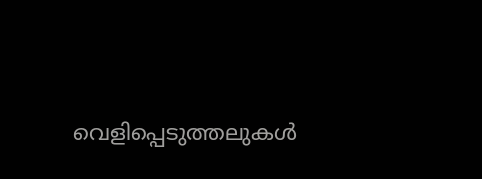വെളിപ്പെടുത്തലുകള്‍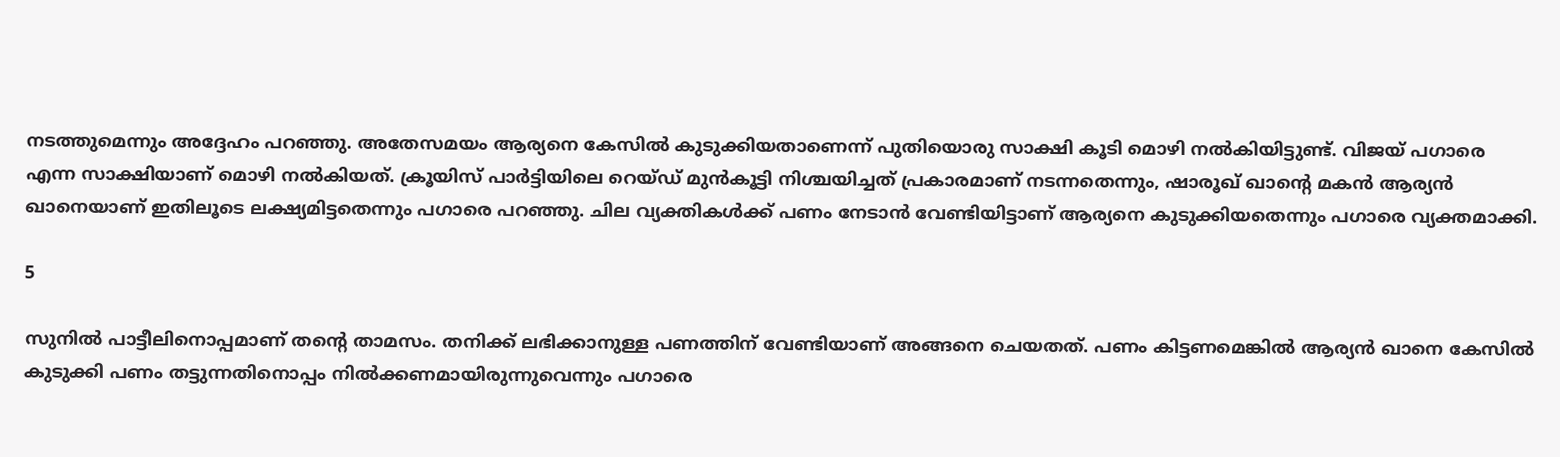നടത്തുമെന്നും അദ്ദേഹം പറഞ്ഞു. അതേസമയം ആര്യനെ കേസില്‍ കുടുക്കിയതാണെന്ന് പുതിയൊരു സാക്ഷി കൂടി മൊഴി നല്‍കിയിട്ടുണ്ട്. വിജയ് പഗാരെ എന്ന സാക്ഷിയാണ് മൊഴി നല്‍കിയത്. ക്രൂയിസ് പാര്‍ട്ടിയിലെ റെയ്ഡ് മുന്‍കൂട്ടി നിശ്ചയിച്ചത് പ്രകാരമാണ് നടന്നതെന്നും, ഷാരൂഖ് ഖാന്റെ മകന്‍ ആര്യന്‍ ഖാനെയാണ് ഇതിലൂടെ ലക്ഷ്യമിട്ടതെന്നും പഗാരെ പറഞ്ഞു. ചില വ്യക്തികള്‍ക്ക് പണം നേടാന്‍ വേണ്ടിയിട്ടാണ് ആര്യനെ കുടുക്കിയതെന്നും പഗാരെ വ്യക്തമാക്കി.

5

സുനില്‍ പാട്ടീലിനൊപ്പമാണ് തന്റെ താമസം. തനിക്ക് ലഭിക്കാനുള്ള പണത്തിന് വേണ്ടിയാണ് അങ്ങനെ ചെയതത്. പണം കിട്ടണമെങ്കില്‍ ആര്യന്‍ ഖാനെ കേസില്‍ കുടുക്കി പണം തട്ടുന്നതിനൊപ്പം നില്‍ക്കണമായിരുന്നുവെന്നും പഗാരെ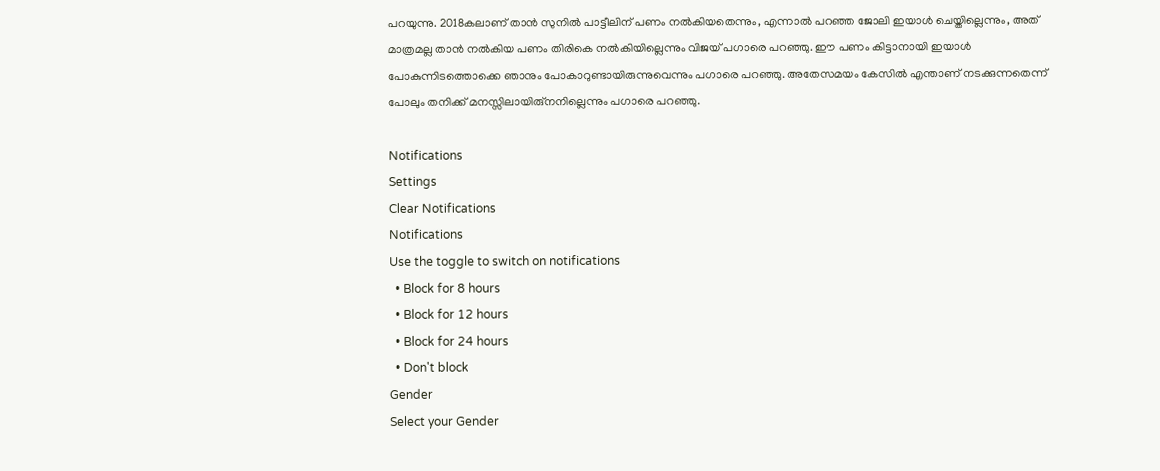പറയുന്നു. 2018കലാണ് താന്‍ സുനില്‍ പാട്ടീലിന് പണം നല്‍കിയതെന്നും, എന്നാല്‍ പറഞ്ഞ ജോലി ഇയാള്‍ ചെയ്തില്ലെന്നും, അത് മാത്രമല്ല താന്‍ നല്‍കിയ പണം തിരികെ നല്‍കിയില്ലെന്നും വിജയ് പഗാരെ പറഞ്ഞു. ഈ പണം കിട്ടാനായി ഇയാള്‍ പോകുന്നിടത്തൊക്കെ ഞാനും പോകാറുണ്ടായിരുന്നുവെന്നും പഗാരെ പറഞ്ഞു. അതേസമയം കേസില്‍ എന്താണ് നടക്കുന്നതെന്ന് പോലും തനിക്ക് മനസ്സിലായിരു്‌നനില്ലെന്നും പഗാരെ പറഞ്ഞു.

Notifications
Settings
Clear Notifications
Notifications
Use the toggle to switch on notifications
  • Block for 8 hours
  • Block for 12 hours
  • Block for 24 hours
  • Don't block
Gender
Select your Gender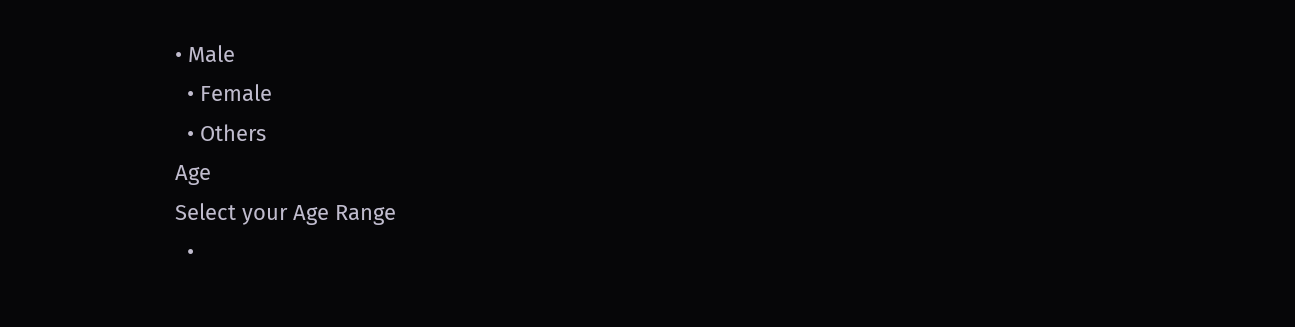• Male
  • Female
  • Others
Age
Select your Age Range
  •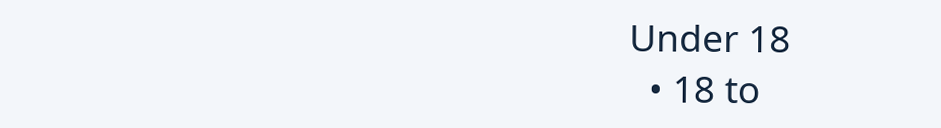Under 18
  • 18 to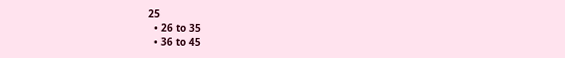25
  • 26 to 35
  • 36 to 45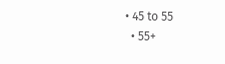• 45 to 55
  • 55+